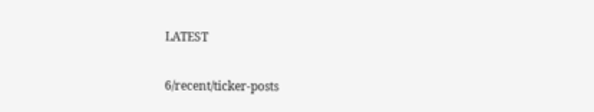LATEST

6/recent/ticker-posts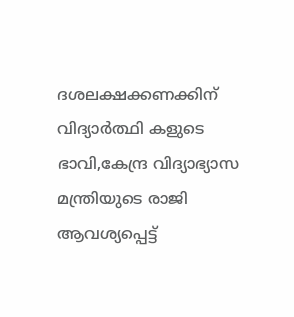ദശലക്ഷക്കണക്കിന് വിദ്യാർത്ഥി കളുടെ ഭാവി,കേന്ദ്ര വിദ്യാഭ്യാസ മന്ത്രിയുടെ രാജി ആവശ്യപ്പെട്ട്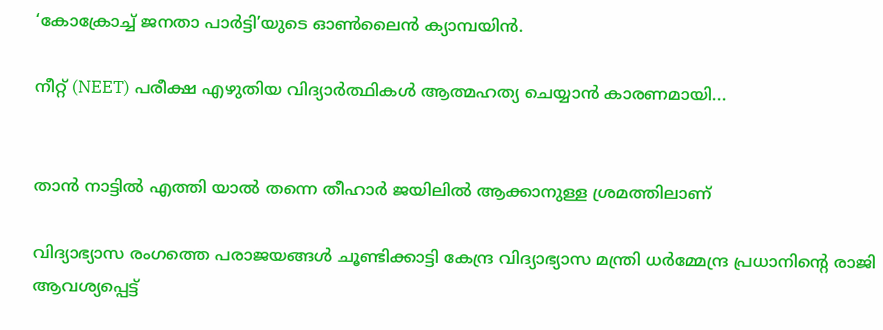‘കോക്രോച്ച് ജനതാ പാര്‍ട്ടി’യുടെ ഓണ്‍ലൈന്‍ ക്യാമ്പയിൻ.

നീറ്റ് (NEET) പരീക്ഷ എഴുതിയ വിദ്യാര്‍ത്ഥികള്‍ ആത്മഹത്യ ചെയ്യാന്‍ കാരണമായി...


താൻ നാട്ടിൽ എത്തി യാൽ തന്നെ തീഹാർ ജയിലിൽ ആക്കാനുള്ള ശ്രമത്തിലാണ്

വിദ്യാഭ്യാസ രംഗത്തെ പരാജയങ്ങള്‍ ചൂണ്ടിക്കാട്ടി കേന്ദ്ര വിദ്യാഭ്യാസ മന്ത്രി ധര്‍മ്മേന്ദ്ര പ്രധാനിന്റെ രാജി ആവശ്യപ്പെട്ട്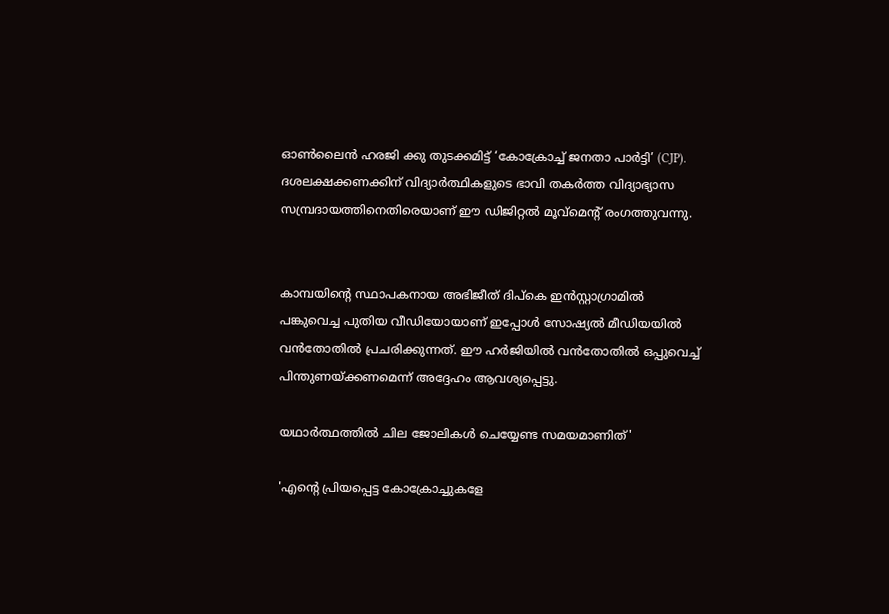ഓണ്‍ലൈന്‍ ഹരജി ക്കു തുടക്കമിട്ട് ‘കോക്രോച്ച് ജനതാ പാര്‍ട്ടി’ (CJP). ദശലക്ഷക്കണക്കിന് വിദ്യാര്‍ത്ഥികളുടെ ഭാവി തകര്‍ത്ത വിദ്യാഭ്യാസ സമ്പ്രദായത്തിനെതിരെയാണ് ഈ ഡിജിറ്റല്‍ മൂവ്‌മെന്റ് രംഗത്തുവന്നു.


കാമ്പയിന്റെ സ്ഥാപകനായ അഭിജീത് ദിപ്‌കെ ഇന്‍സ്റ്റാഗ്രാമില്‍ പങ്കുവെച്ച പുതിയ വീഡിയോയാണ് ഇപ്പോള്‍ സോഷ്യല്‍ മീഡിയയില്‍ വന്‍തോതില്‍ പ്രചരിക്കുന്നത്. ഈ ഹര്‍ജിയില്‍ വന്‍തോതില്‍ ഒപ്പുവെച്ച് പിന്തുണയ്ക്കണമെന്ന് അദ്ദേഹം ആവശ്യപ്പെട്ടു.

യഥാർത്ഥത്തിൽ ചില ജോലികൾ ചെയ്യേണ്ട സമയമാണിത്'

'എന്റെ പ്രിയപ്പെട്ട കോക്രോച്ചുകളേ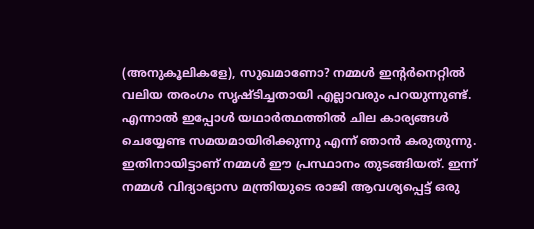(അനുകൂലികളേ), സുഖമാണോ? നമ്മൾ ഇന്റർനെറ്റിൽ വലിയ തരംഗം സൃഷ്ടിച്ചതായി എല്ലാവരും പറയുന്നുണ്ട്. എന്നാൽ ഇപ്പോൾ യഥാർത്ഥത്തിൽ ചില കാര്യങ്ങൾ ചെയ്യേണ്ട സമയമായിരിക്കുന്നു എന്ന് ഞാൻ കരുതുന്നു. ഇതിനായിട്ടാണ് നമ്മൾ ഈ പ്രസ്ഥാനം തുടങ്ങിയത്. ഇന്ന് നമ്മൾ വിദ്യാഭ്യാസ മന്ത്രിയുടെ രാജി ആവശ്യപ്പെട്ട് ഒരു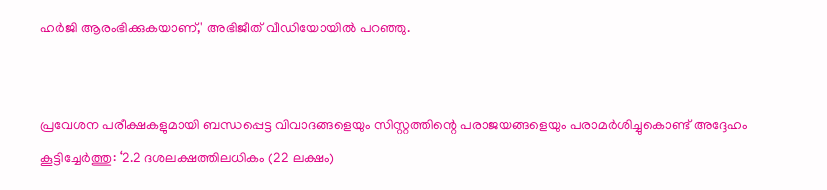ഹർജി ആരംഭിക്കുകയാണ്,' അഭിജീത് വീഡിയോയിൽ പറഞ്ഞു.


പ്രവേശന പരീക്ഷകളുമായി ബന്ധപ്പെട്ട വിവാദങ്ങളെയും സിസ്റ്റത്തിന്റെ പരാജയങ്ങളെയും പരാമര്‍ശിച്ചുകൊണ്ട് അദ്ദേഹം കൂട്ടിച്ചേര്‍ത്തു: ‘2.2 ദശലക്ഷത്തിലധികം (22 ലക്ഷം)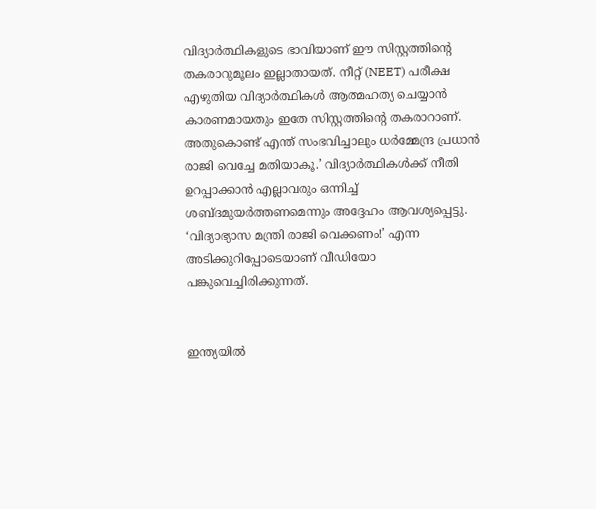വിദ്യാര്‍ത്ഥികളുടെ ഭാവിയാണ് ഈ സിസ്റ്റത്തിന്റെ തകരാറുമൂലം ഇല്ലാതായത്. നീറ്റ് (NEET) പരീക്ഷ എഴുതിയ വിദ്യാര്‍ത്ഥികള്‍ ആത്മഹത്യ ചെയ്യാന്‍ കാരണമായതും ഇതേ സിസ്റ്റത്തിന്റെ തകരാറാണ്. അതുകൊണ്ട് എന്ത് സംഭവിച്ചാലും ധര്‍മ്മേന്ദ്ര പ്രധാന്‍ രാജി വെച്ചേ മതിയാകൂ.’ വിദ്യാര്‍ത്ഥികള്‍ക്ക് നീതി ഉറപ്പാക്കാന്‍ എല്ലാവരും ഒന്നിച്ച് ശബ്ദമുയര്‍ത്തണമെന്നും അദ്ദേഹം ആവശ്യപ്പെട്ടു. ‘വിദ്യാഭ്യാസ മന്ത്രി രാജി വെക്കണം!’ എന്ന അടിക്കുറിപ്പോടെയാണ് വീഡിയോ പങ്കുവെച്ചിരിക്കുന്നത്.


ഇന്ത്യയില്‍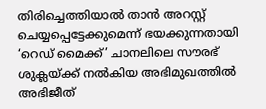തിരിച്ചെത്തിയാല്‍ താന്‍ അറസ്റ്റ് ചെയ്യപ്പെട്ടേക്കുമെന്ന് ഭയക്കുന്നതായി ‘റെഡ് മൈക്ക്’ ചാനലിലെ സൗരഭ് ശുക്ലയ്ക്ക് നല്‍കിയ അഭിമുഖത്തില്‍ അഭിജീത്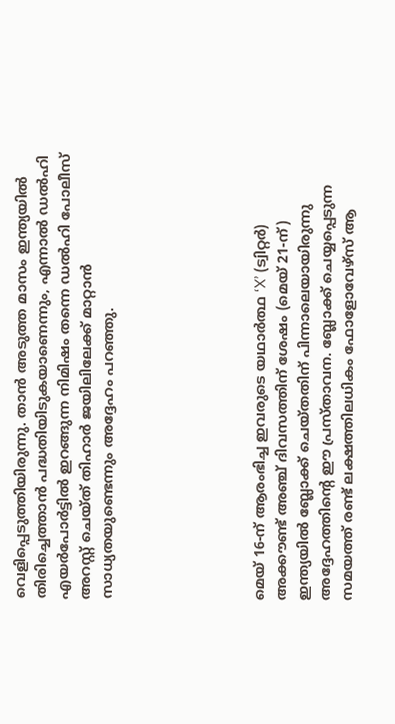വെളിപ്പെടുത്തിയിരുന്നു. താന്‍ അടുത്ത മാസം ഇന്ത്യയില്‍ തിരിച്ചെത്താന്‍ പദ്ധതിയിടുകയാണെന്നും, എന്നാല്‍ ഡല്‍ഹി എയര്‍പോര്‍ട്ടില്‍ ഇറങ്ങുന്ന നിമിഷം തന്നെ ഡല്‍ഹി പോലീസ് അറസ്റ്റ് ചെയ്ത് തിഹാര്‍ ജയിലിലേക്ക് മാറ്റാന്‍ സാധ്യതയുണ്ടെന്നും അദ്ദേഹം പറഞ്ഞു.






മെയ് 16-ന് ആരംഭിച്ച ഇവരുടെ യഥാര്‍ത്ഥ ‘X’ (ട്വിറ്റര്‍) അക്കൗണ്ട് അഞ്ച് ദിവസത്തിന് ശേഷം (മെയ് 21-ന്) ഇന്ത്യയില്‍ ബ്ലോക്ക് ചെയ്തതിന് പിന്നാലെയായിരുന്നു അദ്ദേഹത്തിന്റെ ഈ പ്രസ്താവന. ബ്ലോക്ക് ചെയ്യപ്പെടുന്ന സമയത്ത് രണ്ട് ലക്ഷത്തിലധികം ഫോളോവേഴ്‌സ് ആ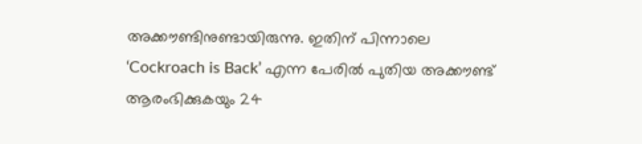അക്കൗണ്ടിനുണ്ടായിരുന്നു. ഇതിന് പിന്നാലെ ‘Cockroach is Back’ എന്ന പേരില്‍ പുതിയ അക്കൗണ്ട് ആരംഭിക്കുകയും 24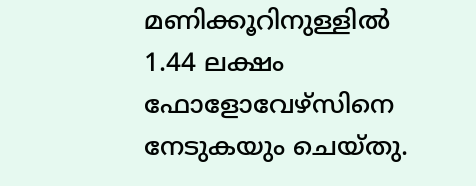മണിക്കൂറിനുള്ളില്‍ 1.44 ലക്ഷം ഫോളോവേഴ്‌സിനെ നേടുകയും ചെയ്തു.